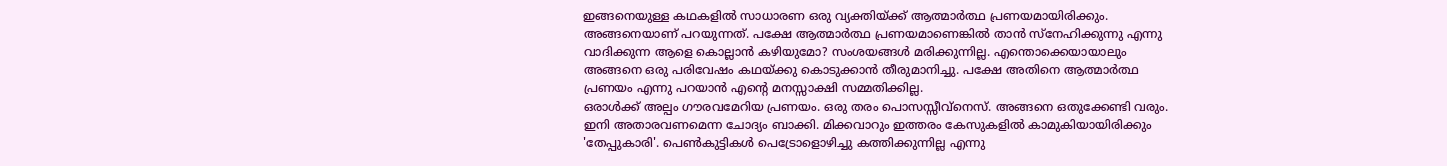ഇങ്ങനെയുള്ള കഥകളിൽ സാധാരണ ഒരു വ്യക്തിയ്ക്ക് ആത്മാർത്ഥ പ്രണയമായിരിക്കും. അങ്ങനെയാണ് പറയുന്നത്. പക്ഷേ ആത്മാർത്ഥ പ്രണയമാണെങ്കിൽ താൻ സ്നേഹിക്കുന്നു എന്നു വാദിക്കുന്ന ആളെ കൊല്ലാൻ കഴിയുമോ? സംശയങ്ങൾ മരിക്കുന്നില്ല. എന്തൊക്കെയായാലും അങ്ങനെ ഒരു പരിവേഷം കഥയ്ക്കു കൊടുക്കാൻ തീരുമാനിച്ചു. പക്ഷേ അതിനെ ആത്മാർത്ഥ പ്രണയം എന്നു പറയാൻ എന്റെ മനസ്സാക്ഷി സമ്മതിക്കില്ല.
ഒരാൾക്ക് അല്പം ഗൗരവമേറിയ പ്രണയം. ഒരു തരം പൊസസ്സീവ്നെസ്. അങ്ങനെ ഒതുക്കേണ്ടി വരും.
ഇനി അതാരവണമെന്ന ചോദ്യം ബാക്കി. മിക്കവാറും ഇത്തരം കേസുകളിൽ കാമുകിയായിരിക്കും 'തേപ്പുകാരി'. പെൺകുട്ടികൾ പെട്രോളൊഴിച്ചു കത്തിക്കുന്നില്ല എന്നു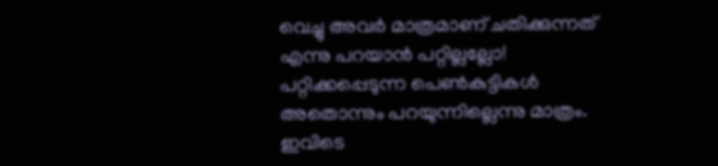വെച്ചു അവർ മാത്രമാണ് ചതിക്കുന്നത് എന്നു പറയാൻ പറ്റില്ലല്ലോ! പറ്റിക്കപ്പെടുന്ന പെൺകുട്ടികൾ അതൊന്നും പറയുന്നില്ലെന്നു മാത്രം. ഇവിടെ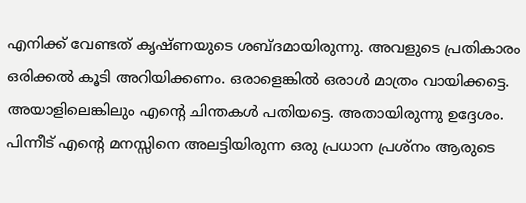എനിക്ക് വേണ്ടത് കൃഷ്ണയുടെ ശബ്ദമായിരുന്നു. അവളുടെ പ്രതികാരം ഒരിക്കൽ കൂടി അറിയിക്കണം. ഒരാളെങ്കിൽ ഒരാൾ മാത്രം വായിക്കട്ടെ. അയാളിലെങ്കിലും എന്റെ ചിന്തകൾ പതിയട്ടെ. അതായിരുന്നു ഉദ്ദേശം.
പിന്നീട് എന്റെ മനസ്സിനെ അലട്ടിയിരുന്ന ഒരു പ്രധാന പ്രശ്നം ആരുടെ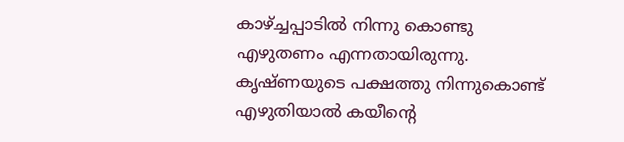കാഴ്ച്ചപ്പാടിൽ നിന്നു കൊണ്ടു എഴുതണം എന്നതായിരുന്നു. കൃഷ്ണയുടെ പക്ഷത്തു നിന്നുകൊണ്ട് എഴുതിയാൽ കയീന്റെ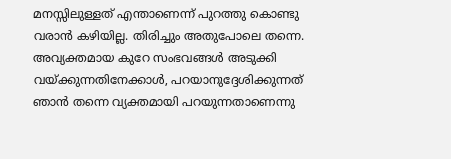മനസ്സിലുള്ളത് എന്താണെന്ന് പുറത്തു കൊണ്ടു വരാൻ കഴിയില്ല. തിരിച്ചും അതുപോലെ തന്നെ. അവ്യക്തമായ കുറേ സംഭവങ്ങൾ അടുക്കി വയ്ക്കുന്നതിനേക്കാൾ, പറയാനുദ്ദേശിക്കുന്നത് ഞാൻ തന്നെ വ്യക്തമായി പറയുന്നതാണെന്നു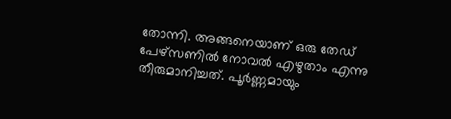തോന്നി. അങ്ങനെയാണ് ഒരു തേഡ് പേഴ്സണിൽ നോവൽ എഴുതാം എന്നു തീരുമാനിച്ചത്. പൂർണ്ണമായും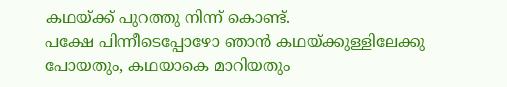കഥയ്ക്ക് പുറത്തു നിന്ന് കൊണ്ട്.
പക്ഷേ പിന്നീടെപ്പോഴോ ഞാൻ കഥയ്ക്കുള്ളിലേക്കു പോയതും, കഥയാകെ മാറിയതും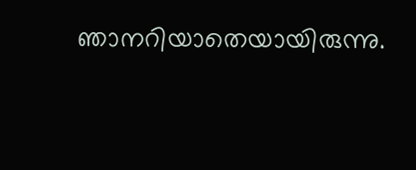ഞാനറിയാതെയായിരുന്നു.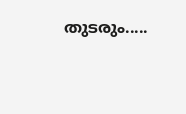തുടരും.....